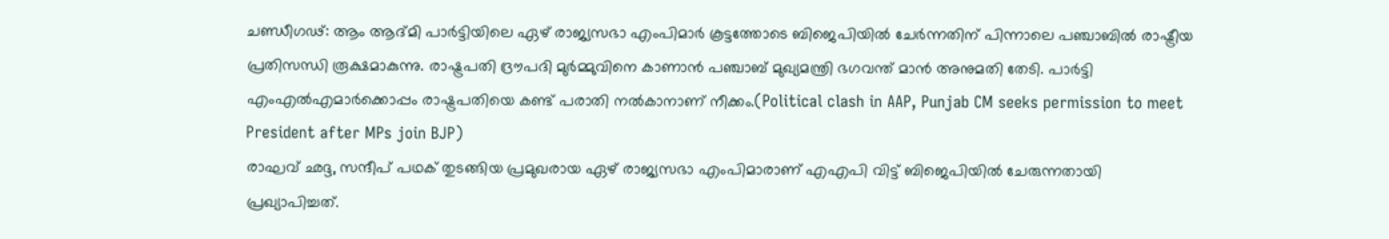ചണ്ഡീഗഢ്: ആം ആദ്മി പാർട്ടിയിലെ ഏഴ് രാജ്യസഭാ എംപിമാർ കൂട്ടത്തോടെ ബിജെപിയിൽ ചേർന്നതിന് പിന്നാലെ പഞ്ചാബിൽ രാഷ്ട്രീയ പ്രതിസന്ധി രൂക്ഷമാകുന്നു. രാഷ്ട്രപതി ദ്രൗപദി മുർമ്മുവിനെ കാണാൻ പഞ്ചാബ് മുഖ്യമന്ത്രി ഭഗവന്ത് മാൻ അനുമതി തേടി. പാർട്ടി എംഎൽഎമാർക്കൊപ്പം രാഷ്ട്രപതിയെ കണ്ട് പരാതി നൽകാനാണ് നീക്കം.(Political clash in AAP, Punjab CM seeks permission to meet President after MPs join BJP)
രാഘവ് ഛദ്ദ, സന്ദീപ് പഥക് തുടങ്ങിയ പ്രമുഖരായ ഏഴ് രാജ്യസഭാ എംപിമാരാണ് എഎപി വിട്ട് ബിജെപിയിൽ ചേരുന്നതായി പ്രഖ്യാപിച്ചത്.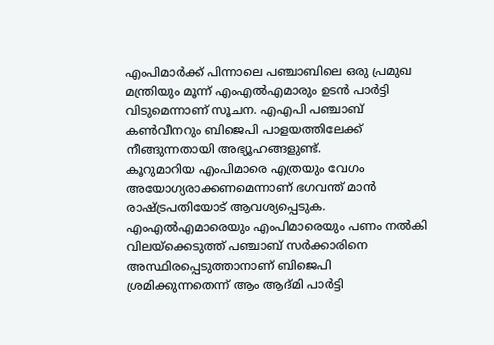എംപിമാർക്ക് പിന്നാലെ പഞ്ചാബിലെ ഒരു പ്രമുഖ മന്ത്രിയും മൂന്ന് എംഎൽഎമാരും ഉടൻ പാർട്ടി വിടുമെന്നാണ് സൂചന. എഎപി പഞ്ചാബ് കൺവീനറും ബിജെപി പാളയത്തിലേക്ക് നീങ്ങുന്നതായി അഭ്യൂഹങ്ങളുണ്ട്.
കൂറുമാറിയ എംപിമാരെ എത്രയും വേഗം അയോഗ്യരാക്കണമെന്നാണ് ഭഗവന്ത് മാൻ രാഷ്ട്രപതിയോട് ആവശ്യപ്പെടുക. എംഎൽഎമാരെയും എംപിമാരെയും പണം നൽകി വിലയ്ക്കെടുത്ത് പഞ്ചാബ് സർക്കാരിനെ അസ്ഥിരപ്പെടുത്താനാണ് ബിജെപി ശ്രമിക്കുന്നതെന്ന് ആം ആദ്മി പാർട്ടി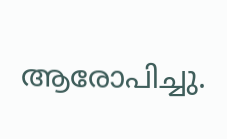ആരോപിച്ചു.